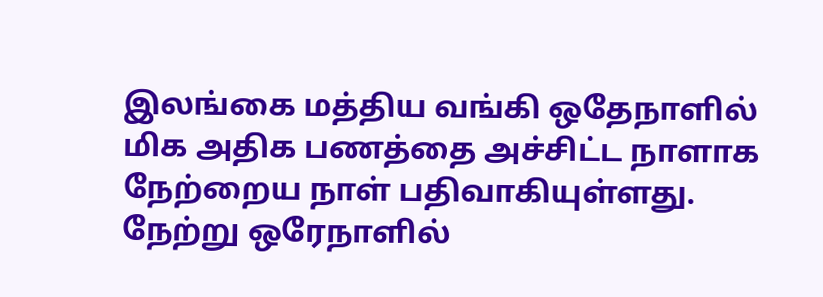இலங்கை மத்திய வங்கி ஒதேநாளில் மிக அதிக பணத்தை அச்சிட்ட நாளாக நேற்றைய நாள் பதிவாகியுள்ளது.
நேற்று ஒரேநாளில்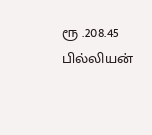ரூ .208.45 பில்லியன்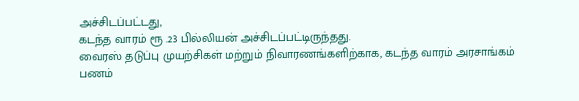அச்சிடப்பட்டது,
கடந்த வாரம் ரூ .23 பில்லியன் அச்சிடப்பட்டிருந்தது.
வைரஸ் தடுப்பு முயற்சிகள் மற்றும் நிவாரணங்களிற்காக, கடந்த வாரம் அரசாங்கம் பணம்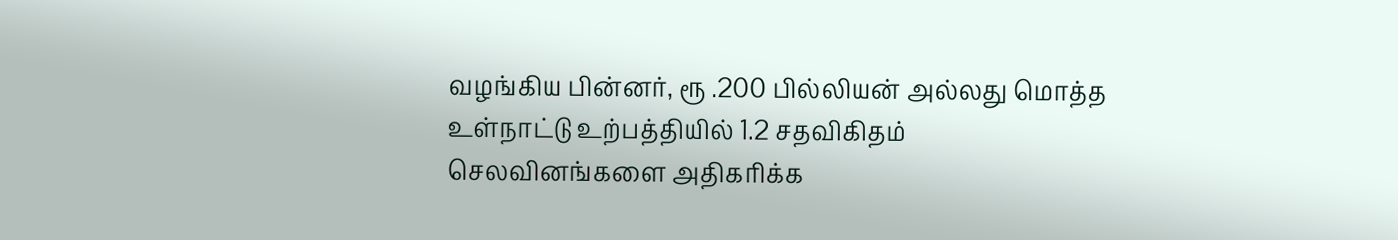வழங்கிய பின்னர், ரூ .200 பில்லியன் அல்லது மொத்த உள்நாட்டு உற்பத்தியில் 1.2 சதவிகிதம் செலவினங்களை அதிகரிக்க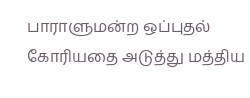பாராளுமன்ற ஒப்புதல் கோரியதை அடுத்து மத்திய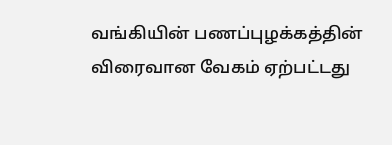வங்கியின் பணப்புழக்கத்தின் விரைவான வேகம் ஏற்பட்டது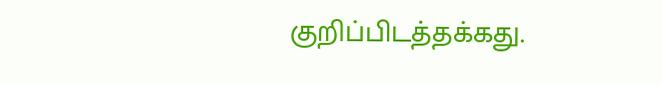குறிப்பிடத்தக்கது.